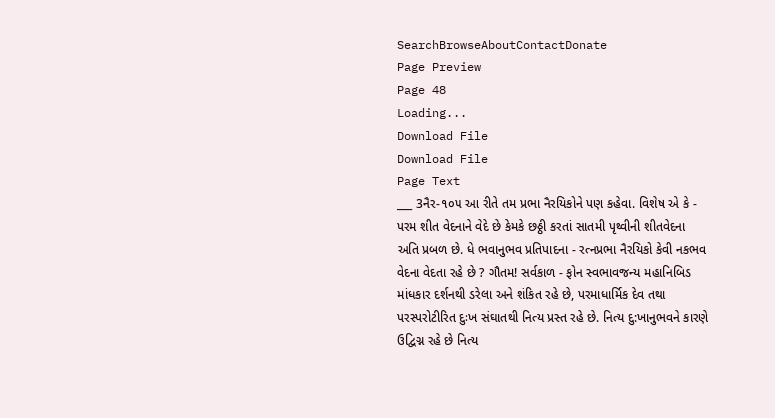SearchBrowseAboutContactDonate
Page Preview
Page 48
Loading...
Download File
Download File
Page Text
___ 3નૈર-૧૦૫ આ રીતે તમ પ્રભા નૈરયિકોને પણ કહેવા. વિશેષ એ કે - પરમ શીત વેદનાને વેદે છે કેમકે છઠ્ઠી કરતાં સાતમી પૃથ્વીની શીતવેદના અતિ પ્રબળ છે. ધે ભવાનુભવ પ્રતિપાદના - રત્નપ્રભા નૈરયિકો કેવી નકભવ વેદના વેદતા રહે છે ? ગૌતમ! સર્વકાળ - ફોન સ્વભાવજન્ય મહાનિબિડ માંધકાર દર્શનથી ડરેલા અને શંકિત રહે છે, પરમાધાર્મિક દેવ તથા પરસ્પરોટીરિત દુઃખ સંઘાતથી નિત્ય પ્રસ્ત રહે છે. નિત્ય દુ:ખાનુભવને કારણે ઉદ્વિગ્ન રહે છે નિત્ય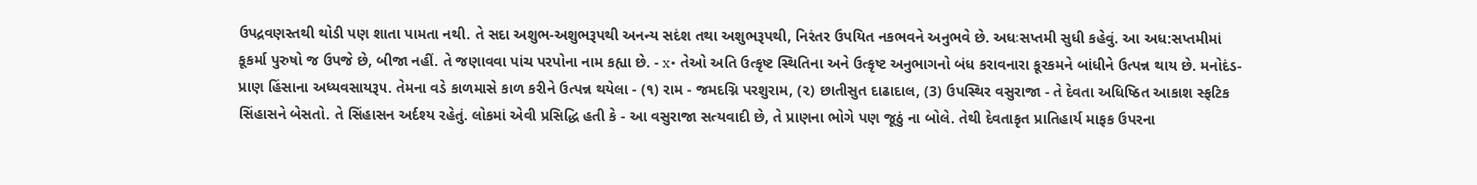ઉપદ્રવણસ્તથી થોડી પણ શાતા પામતા નથી. તે સદા અશુભ-અશુભરૂપથી અનન્ય સદંશ તથા અશુભરૂપથી, નિરંતર ઉપયિત નકભવને અનુભવે છે. અધઃસપ્તમી સુધી કહેવું. આ અધ:સપ્તમીમાં કૂકર્મા પુરુષો જ ઉપજે છે, બીજા નહીં. તે જણાવવા પાંચ પરપોના નામ કહ્યા છે. - x• તેઓ અતિ ઉત્કૃષ્ટ સ્થિતિના અને ઉત્કૃષ્ટ અનુભાગનો બંધ કરાવનારા કૂરકમને બાંધીને ઉત્પન્ન થાય છે. મનોદંડ-પ્રાણ હિંસાના અધ્યવસાયરૂ૫. તેમના વડે કાળમાસે કાળ કરીને ઉત્પન્ન થયેલા - (૧) રામ - જમદગ્નિ પરશુરામ, (૨) છાતીસુત દાઢાદાલ, (3) ઉપસ્થિર વસુરાજા - તે દેવતા અધિષ્ઠિત આકાશ સ્ફટિક સિંહાસને બેસતો. તે સિંહાસન અર્દશ્ય રહેતું. લોકમાં એવી પ્રસિદ્ધિ હતી કે - આ વસુરાજા સત્યવાદી છે, તે પ્રાણના ભોગે પણ જૂઠું ના બોલે. તેથી દેવતાકૃત પ્રાતિહાર્ય માફક ઉપરના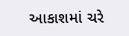આકાશમાં ચરે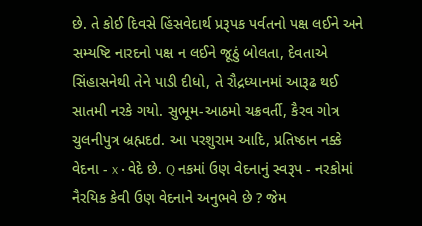છે. તે કોઈ દિવસે હિંસવેદાર્થ પ્રરૂપક પર્વતનો પક્ષ લઈને અને સમ્યષ્ટિ નારદનો પક્ષ ન લઈને જૂઠું બોલતા, દેવતાએ સિંહાસનેથી તેને પાડી દીધો, તે રૌદ્રધ્યાનમાં આરૂઢ થઈ સાતમી નરકે ગયો. સુભૂમ-આઠમો ચક્રવર્તી, કૈરવ ગોત્ર ચુલનીપુત્ર બ્રહ્મદd. આ પરશુરામ આદિ, પ્રતિષ્ઠાન નક્કે વેદના - x • વેદે છે. Q નકમાં ઉણ વેદનાનું સ્વરૂપ - નરકોમાં નૈરયિક કેવી ઉણ વેદનાને અનુભવે છે ? જેમ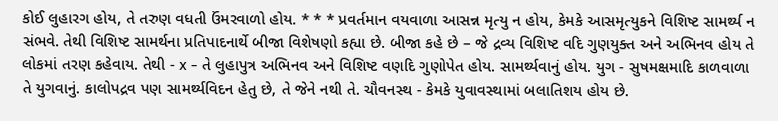કોઈ લુહારગ હોય, તે તરુણ વધતી ઉંમરવાળો હોય. * * * પ્રવર્તમાન વયવાળા આસન્ન મૃત્યુ ન હોય, કેમકે આસમૃત્યુકને વિશિષ્ટ સામર્થ્ય ન સંભવે. તેથી વિશિષ્ટ સામર્થના પ્રતિપાદનાર્થે બીજા વિશેષણો કહ્યા છે. બીજા કહે છે – જે દ્રવ્ય વિશિષ્ટ વદિ ગુણયુક્ત અને અભિનવ હોય તે લોકમાં તરણ કહેવાય. તેથી - x - તે લુહાપુત્ર અભિનવ અને વિશિષ્ટ વણદિ ગુણોપેત હોય. સામર્થ્યવાનું હોય. યુગ - સુષમક્ષમાદિ કાળવાળા તે યુગવાનું. કાલોપદ્રવ પણ સામર્થ્યવિદન હેતુ છે, તે જેને નથી તે. ચૌવનસ્થ - કેમકે યુવાવસ્થામાં બલાતિશય હોય છે.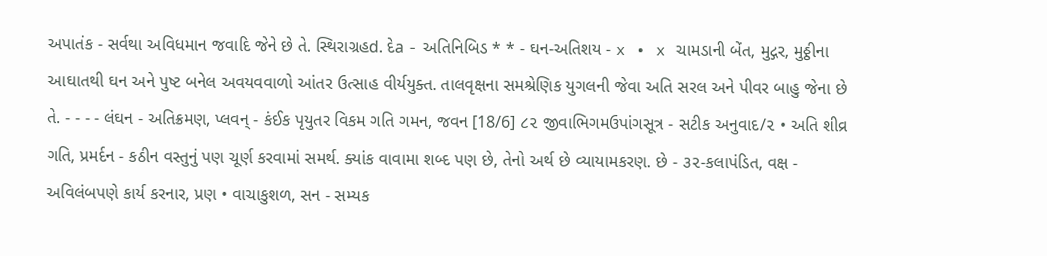અપાતંક - સર્વથા અવિધમાન જવાદિ જેને છે તે. સ્થિરાગ્રહd. દેa - અતિનિબિડ * * - ઘન-અતિશય - x • x ચામડાની બેંત, મુદ્ગર, મુઠ્ઠીના આઘાતથી ઘન અને પુષ્ટ બનેલ અવયવવાળો આંતર ઉત્સાહ વીર્યયુક્ત. તાલવૃક્ષના સમશ્રેણિક યુગલની જેવા અતિ સરલ અને પીવર બાહુ જેના છે તે. - - - - લંઘન - અતિક્રમણ, પ્લવન્ - કંઈક પૃયુતર વિકમ ગતિ ગમન, જવન [18/6] ૮૨ જીવાભિગમઉપાંગસૂત્ર - સટીક અનુવાદ/૨ • અતિ શીવ્ર ગતિ, પ્રમર્દન - કઠીન વસ્તુનું પણ ચૂર્ણ કરવામાં સમર્થ. ક્યાંક વાવામા શબ્દ પણ છે, તેનો અર્થ છે વ્યાયામકરણ. છે - ૩૨-કલાપંડિત, વક્ષ - અવિલંબપણે કાર્ય કરનાર, પ્રણ • વાચાકુશળ, સન - સમ્યક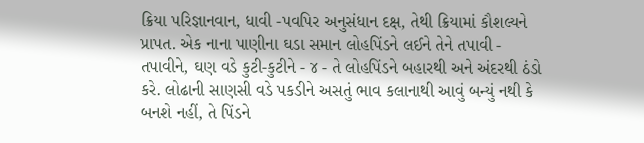ક્રિયા પરિજ્ઞાનવાન, ધાવી -પવપિર અનુસંધાન દક્ષ, તેથી ક્રિયામાં કૌશલ્યને પ્રાપત. એક નાના પાણીના ઘડા સમાન લોહપિંડને લઈને તેને તપાવી - તપાવીને, ઘણ વડે કુટી-કુટીને - ૪ - તે લોહપિંડને બહારથી અને અંદરથી ઠંડો કરે. લોઢાની સાણસી વડે પકડીને અસતું ભાવ કલાનાથી આવું બન્યું નથી કે બનશે નહીં, તે પિંડને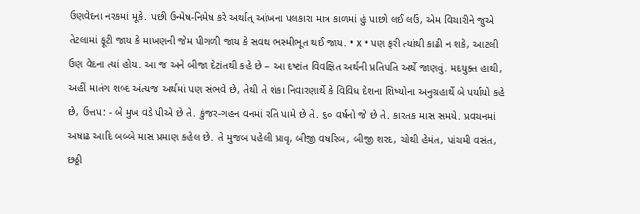ઉણવેદના નરકમાં મૂકે. પછી ઉન્મેષ-નિમેષ કરે અર્થાત્ આંખના પલકારા માત્ર કાળમાં હું પાછો લઈ લઉં, એમ વિચારીને જુએ તેટલામાં ફૂટી જાય કે માખણની જેમ પીગળી જાય કે સવથ ભસ્મીભૂત થઈ જાય. • x • પણ ફરી ત્યાંથી કાઢી ન શકે, આટલી ઉણ વેદના ત્યાં હોય. આ જ અને બીજા દેટાંતથી કહે છે – આ દષ્ટાંત વિવક્ષિત અર્થની પ્રતિપતિ અર્થે જાણવું. મદયુક્ત હાથી, અહીં માતંગ શબ્દ અંત્યજ અર્થમાં પણ સંભવે છે, તેથી તે શંકા નિવારણાર્થે કે વિવિધ દેશના શિષ્યોના અનુગ્રહાર્થે બે પર્યાયો કહે છે, ઉત્તપ: - બે મુખ વડે પીએ છે તે. કુંજર-ગહન વનમાં રતિ પામે છે તે. ૬૦ વર્ષનો જે છે તે. કારતક માસ સમયે. પ્રવચનમાં અષાઢ આદિ બબ્બે માસ પ્રમાણ કહેલ છે. તે મુજબ પહેલી પ્રાવૃ, બીજી વષરિબ, બીજી શરદ, ચોથી હેમંત, પાંચમી વસંત, છઠ્ઠી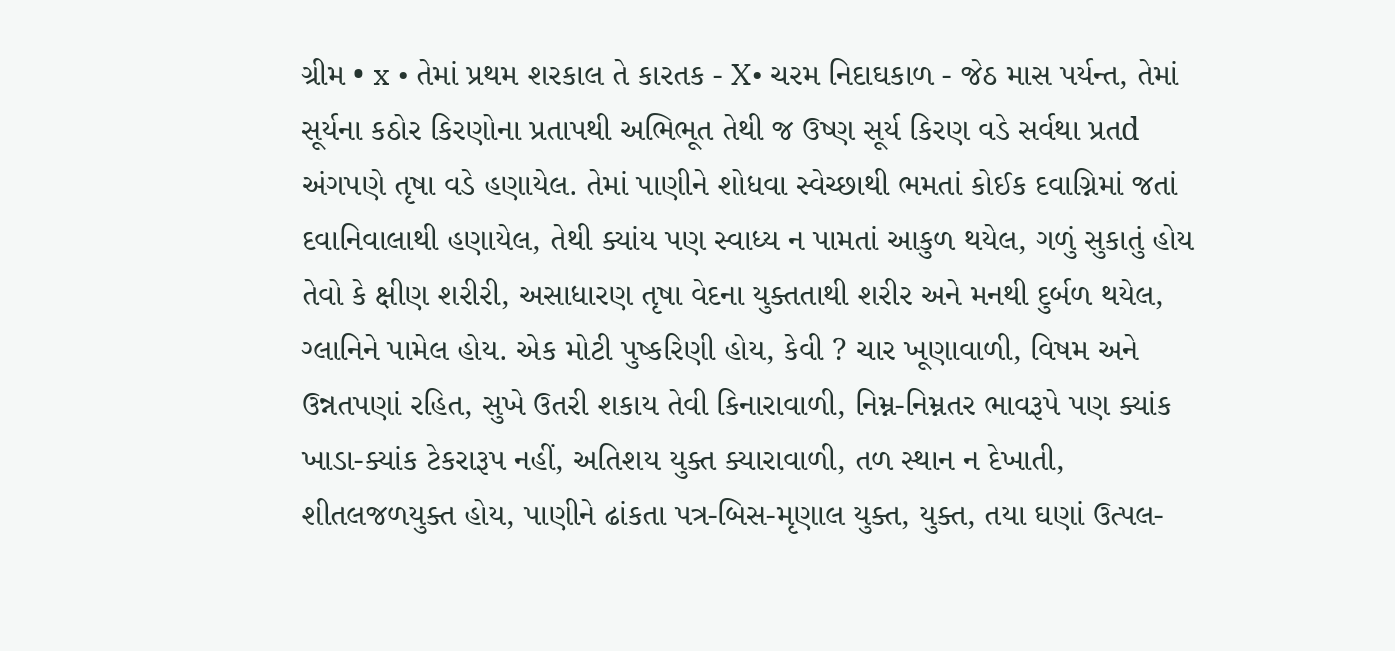ગ્રીમ • x • તેમાં પ્રથમ શરકાલ તે કારતક - X• ચરમ નિદાઘકાળ - જેઠ માસ પર્યન્ત, તેમાં સૂર્યના કઠોર કિરણોના પ્રતાપથી અભિભૂત તેથી જ ઉષ્ણ સૂર્ય કિરણ વડે સર્વથા પ્રતd અંગપણે તૃષા વડે હણાયેલ. તેમાં પાણીને શોધવા સ્વેચ્છાથી ભમતાં કોઈક દવાગ્નિમાં જતાં દવાનિવાલાથી હણાયેલ, તેથી ક્યાંય પણ સ્વાધ્ય ન પામતાં આકુળ થયેલ, ગળું સુકાતું હોય તેવો કે ક્ષીણ શરીરી, અસાધારણ તૃષા વેદના યુક્તતાથી શરીર અને મનથી દુર્બળ થયેલ, ગ્લાનિને પામેલ હોય. એક મોટી પુષ્કરિણી હોય, કેવી ? ચાર ખૂણાવાળી, વિષમ અને ઉન્નતપણાં રહિત, સુખે ઉતરી શકાય તેવી કિનારાવાળી, નિમ્ન-નિમ્નતર ભાવરૂપે પણ ક્યાંક ખાડા-ક્યાંક ટેકરારૂપ નહીં, અતિશય યુક્ત ક્યારાવાળી, તળ સ્થાન ન દેખાતી, શીતલજળયુક્ત હોય, પાણીને ઢાંકતા પત્ર-બિસ-મૃણાલ યુક્ત, યુક્ત, તયા ઘણાં ઉત્પલ-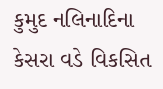કુમુદ નલિનાદિના કેસરા વડે વિકસિત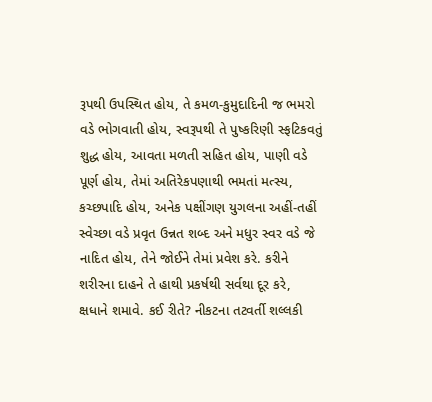રૂપથી ઉપસ્થિત હોય, તે કમળ-કુમુદાદિની જ ભમરો વડે ભોગવાતી હોય, સ્વરૂપથી તે પુષ્કરિણી સ્ફટિકવતું શુદ્ધ હોય, આવતા મળતી સહિત હોય, પાણી વડે પૂર્ણ હોય, તેમાં અતિરેકપણાથી ભમતાં મત્સ્ય, કચ્છપાદિ હોય, અનેક પક્ષીંગણ યુગલના અહીં-તહીં સ્વેચ્છા વડે પ્રવૃત ઉન્નત શબ્દ અને મધુર સ્વર વડે જે નાદિત હોય, તેને જોઈને તેમાં પ્રવેશ કરે. કરીને શરીરના દાહને તે હાથી પ્રકર્ષથી સર્વથા દૂર કરે, ક્ષધાને શમાવે. કઈ રીતે? નીકટના તટવર્તી શલ્લકી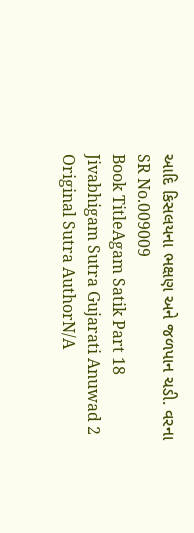આદિ કિસલયના ભક્ષણ અને જળપાન ચડી. વરના
SR No.009009
Book TitleAgam Satik Part 18 Jivabhigam Sutra Gujarati Anuwad 2
Original Sutra AuthorN/A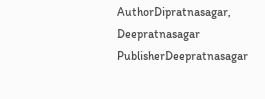AuthorDipratnasagar, Deepratnasagar
PublisherDeepratnasagar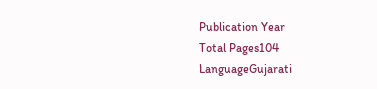Publication Year
Total Pages104
LanguageGujarati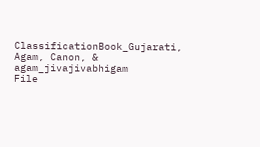ClassificationBook_Gujarati, Agam, Canon, & agam_jivajivabhigam
File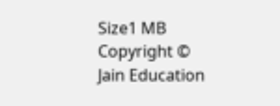Size1 MB
Copyright © Jain Education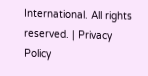International. All rights reserved. | Privacy Policy